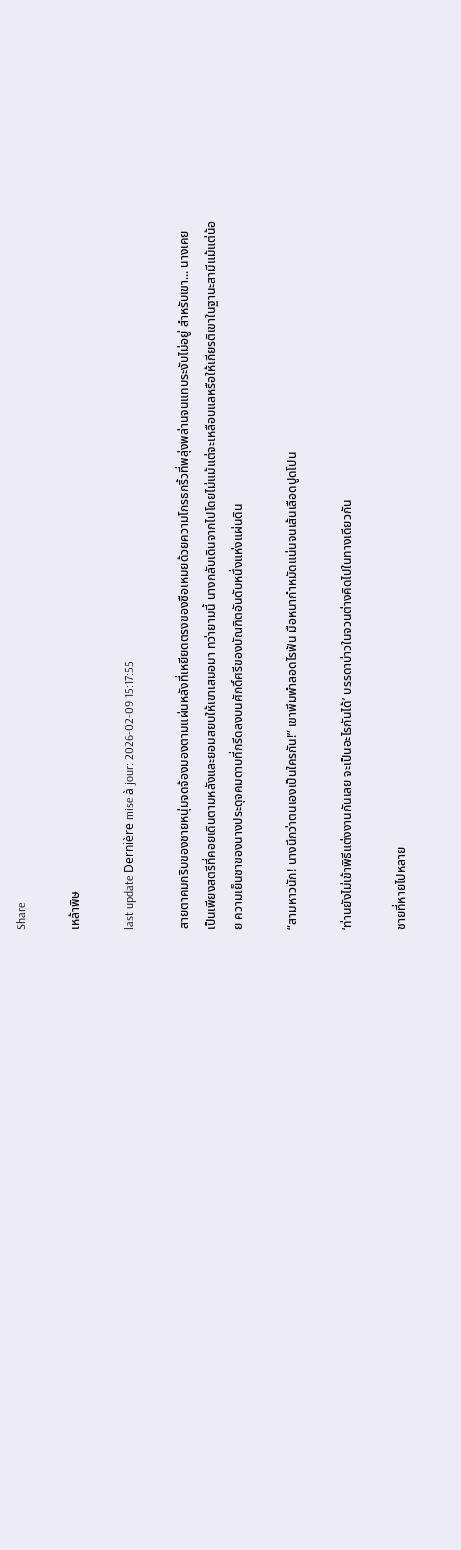Share

เหล้าพิษ

last update Dernière mise à jour: 2026-02-09 15:17:55

สายตาคมกริบของชายหนุ่มจดจ้องมองตามแผ่นหลังที่เหยียดตรงของซือเหมยด้วยความโกรธกริ้วที่พลุ่งพล่านจนแทบระงับไม่อยู่ สำหรับเขา... นางเคยเป็นเพียงสตรีที่คอยเดินตามหลังและยอมสยบให้เขาเสมอมา ทว่ายามนี้ นางกลับเดินจากไปโดยไม่แม้แต่จะเหลือบแลหรือให้เกียรติเขาในฐานะสามีแม้แต่น้อย ความเย็นชาของนางประดุจคมดาบที่กรีดลงบนศักดิ์ศรีของบัณฑิตอันดับหนึ่งแห่งแผ่นดิน

“สามหาวนัก! นางนึกว่าตนเองเป็นใครกัน!” เขาพึมพำลอดไรฟัน มือหนากำหมัดแน่นจนเส้นเลือดปูดโปน

‘ท่านยังไม่เข้าพิธีแต่งงานกันเลย จะเป็นอะไรกันได้’ บรรดาบ่าวในจวนต่างคิดไปในทางเดียวกัน

ชายที่หายไปหลาย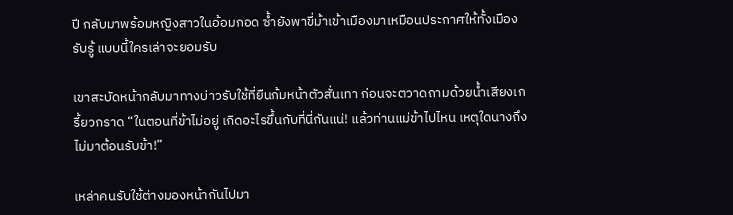ปี กลับมาพร้อมหญิงสาวในอ้อมกอด ซ้ำยังพาขี่ม้าเข้าเมืองมาเหมือนประกาศให้ทั้งเมืองรับรู้ แบบนี้ใครเล่าจะยอมรับ

เขาสะบัดหน้ากลับมาทางบ่าวรับใช้ที่ยืนก้มหน้าตัวสั่นเทา ก่อนจะตวาดถามด้วยน้ำเสียงเกรี้ยวกราด “ในตอนที่ข้าไม่อยู่ เกิดอะไรขึ้นกับที่นี่กันแน่! แล้วท่านแม่ข้าไปไหน เหตุใดนางถึงไม่มาต้อนรับข้า!”

เหล่าคนรับใช้ต่างมองหน้ากันไปมา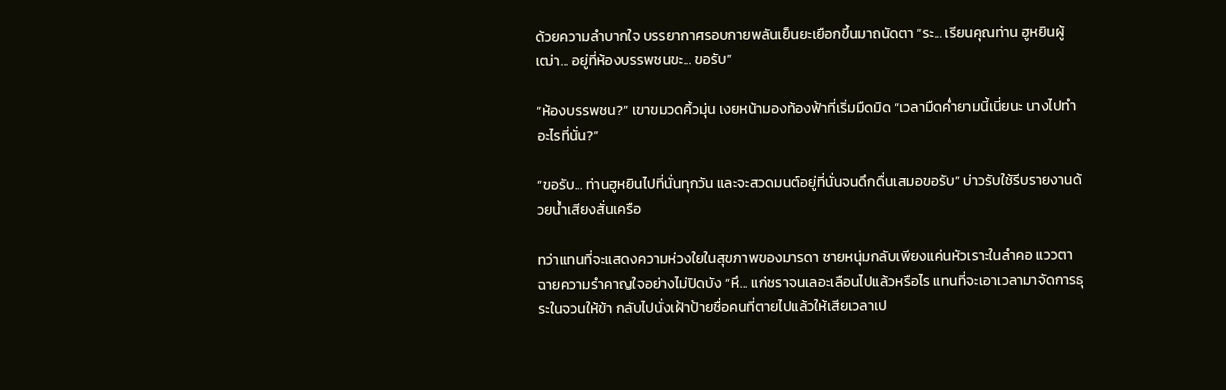ด้วยความลำบากใจ บรรยากาศรอบกายพลันเย็นยะเยือกขึ้นมาถนัดตา “ระ... เรียนคุณท่าน ฮูหยินผู้เฒ่า... อยู่ที่ห้องบรรพชนขะ... ขอรับ”

“ห้องบรรพชน?” เขาขมวดคิ้วมุ่น เงยหน้ามองท้องฟ้าที่เริ่มมืดมิด “เวลามืดค่ำยามนี้เนี่ยนะ นางไปทำอะไรที่นั่น?”

“ขอรับ... ท่านฮูหยินไปที่นั่นทุกวัน และจะสวดมนต์อยู่ที่นั่นจนดึกดื่นเสมอขอรับ” บ่าวรับใช้รีบรายงานด้วยน้ำเสียงสั่นเครือ

ทว่าแทนที่จะแสดงความห่วงใยในสุขภาพของมารดา ชายหนุ่มกลับเพียงแค่นหัวเราะในลำคอ แววตาฉายความรำคาญใจอย่างไม่ปิดบัง “หึ... แก่ชราจนเลอะเลือนไปแล้วหรือไร แทนที่จะเอาเวลามาจัดการธุระในจวนให้ข้า กลับไปนั่งเฝ้าป้ายชื่อคนที่ตายไปแล้วให้เสียเวลาเป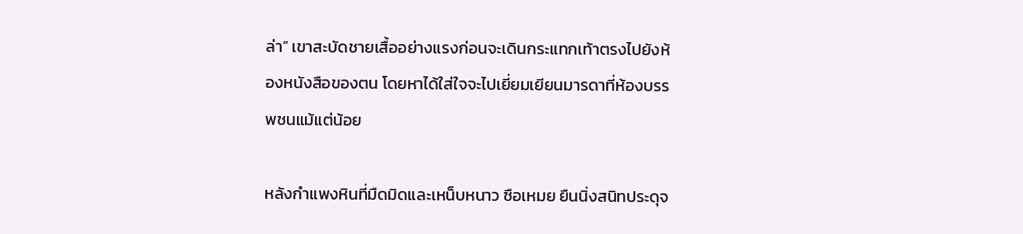ล่า” เขาสะบัดชายเสื้ออย่างแรงก่อนจะเดินกระแทกเท้าตรงไปยังห้องหนังสือของตน โดยหาได้ใส่ใจจะไปเยี่ยมเยียนมารดาที่ห้องบรรพชนแม้แต่น้อย

หลังกำแพงหินที่มืดมิดและเหน็บหนาว ซือเหมย ยืนนิ่งสนิทประดุจ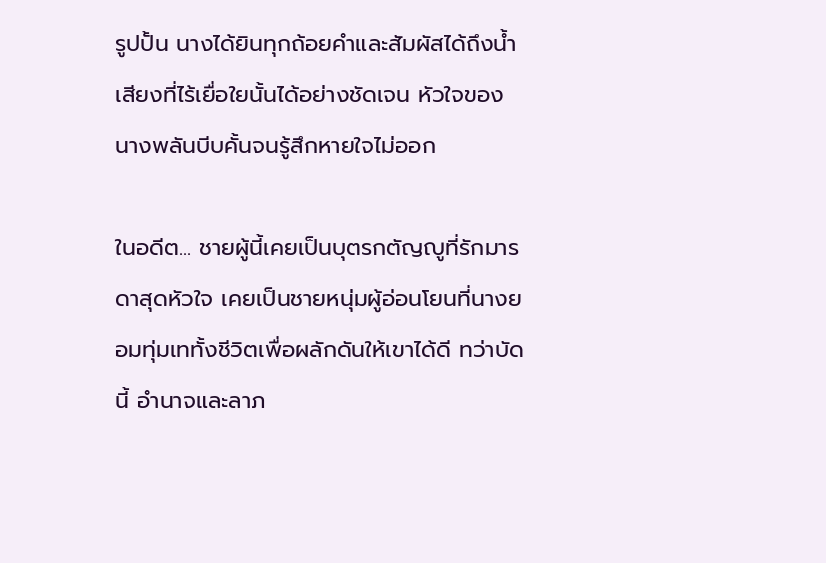รูปปั้น นางได้ยินทุกถ้อยคำและสัมผัสได้ถึงน้ำเสียงที่ไร้เยื่อใยนั้นได้อย่างชัดเจน หัวใจของนางพลันบีบคั้นจนรู้สึกหายใจไม่ออก

ในอดีต... ชายผู้นี้เคยเป็นบุตรกตัญญูที่รักมารดาสุดหัวใจ เคยเป็นชายหนุ่มผู้อ่อนโยนที่นางยอมทุ่มเททั้งชีวิตเพื่อผลักดันให้เขาได้ดี ทว่าบัดนี้ อำนาจและลาภ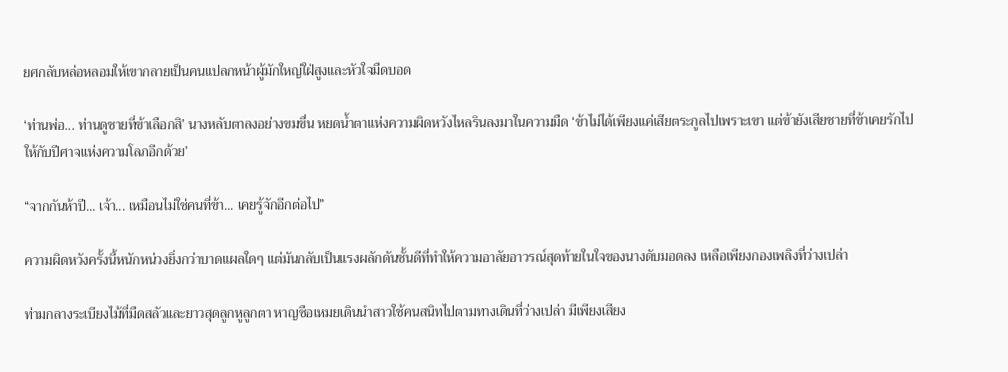ยศกลับหล่อหลอมให้เขากลายเป็นคนแปลกหน้าผู้มักใหญ่ใฝ่สูงและหัวใจมืดบอด

‘ท่านพ่อ... ท่านดูชายที่ข้าเลือกสิ’ นางหลับตาลงอย่างขมขื่น หยดน้ำตาแห่งความผิดหวังไหลรินลงมาในความมืด ‘ข้าไม่ได้เพียงแค่เสียตระกูลไปเพราะเขา แต่ข้ายังเสียชายที่ข้าเคยรักไปให้กับปีศาจแห่งความโลภอีกด้วย’

“จากกันห้าปี... เจ้า... เหมือนไม่ใช่คนที่ข้า... เคยรู้จักอีกต่อไป”

ความผิดหวังครั้งนี้หนักหน่วงยิ่งกว่าบาดแผลใดๆ แต่มันกลับเป็นแรงผลักดันชั้นดีที่ทำให้ความอาลัยอาวรณ์สุดท้ายในใจของนางดับมอดลง เหลือเพียงกองเพลิงที่ว่างเปล่า

ท่ามกลางระเบียงไม้ที่มืดสลัวและยาวสุดลูกหูลูกตา หาญซือเหมยเดินนำสาวใช้คนสนิทไปตามทางเดินที่ว่างเปล่า มีเพียงเสียง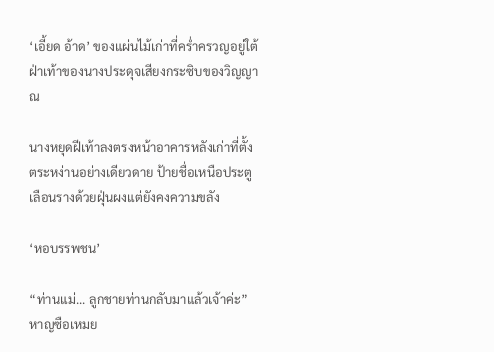‘เอี้ยด อ้าด’ ของแผ่นไม้เก่าที่คร่ำครวญอยู่ใต้ฝ่าเท้าของนางประดุจเสียงกระซิบของวิญญาณ

นางหยุดฝีเท้าลงตรงหน้าอาคารหลังเก่าที่ตั้งตระหง่านอย่างเดียวดาย ป้ายชื่อเหนือประตูเลือนรางด้วยฝุ่นผงแต่ยังคงความขลัง

‘หอบรรพชน’

“ท่านแม่... ลูกชายท่านกลับมาแล้วเจ้าค่ะ” หาญซือเหมย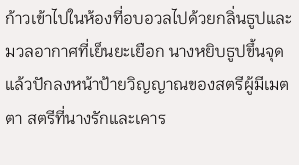ก้าวเข้าไปในห้องที่อบอวลไปด้วยกลิ่นธูปและมวลอากาศที่เย็นยะเยือก นางหยิบธูปขึ้นจุดแล้วปักลงหน้าป้ายวิญญาณของสตรีผู้มีเมตตา สตรีที่นางรักและเคาร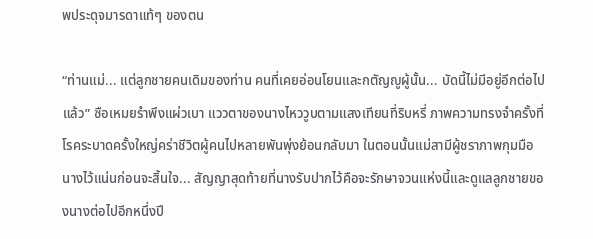พประดุจมารดาแท้ๆ ของตน

“ท่านแม่... แต่ลูกชายคนเดิมของท่าน คนที่เคยอ่อนโยนและกตัญญูผู้นั้น... บัดนี้ไม่มีอยู่อีกต่อไปแล้ว” ซือเหมยรำพึงแผ่วเบา แววตาของนางไหววูบตามแสงเทียนที่ริบหรี่ ภาพความทรงจำครั้งที่โรคระบาดครั้งใหญ่คร่าชีวิตผู้คนไปหลายพันพุ่งย้อนกลับมา ในตอนนั้นแม่สามีผู้ชราภาพกุมมือนางไว้แน่นก่อนจะสิ้นใจ... สัญญาสุดท้ายที่นางรับปากไว้คือจะรักษาจวนแห่งนี้และดูแลลูกชายของนางต่อไปอีกหนึ่งปี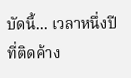บัดนี้... เวลาหนึ่งปีที่ติดค้าง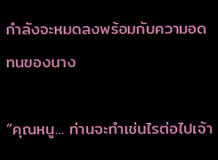กำลังจะหมดลงพร้อมกับความอดทนของนาง

“คุณหนู... ท่านจะทำเช่นไรต่อไปเจ้า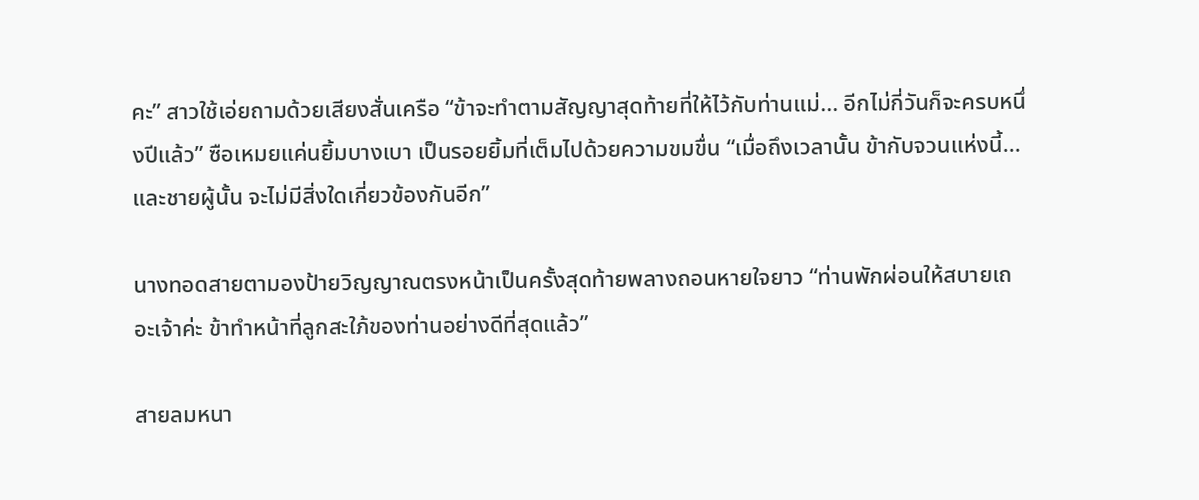คะ” สาวใช้เอ่ยถามด้วยเสียงสั่นเครือ “ข้าจะทำตามสัญญาสุดท้ายที่ให้ไว้กับท่านแม่... อีกไม่กี่วันก็จะครบหนึ่งปีแล้ว” ซือเหมยแค่นยิ้มบางเบา เป็นรอยยิ้มที่เต็มไปด้วยความขมขื่น “เมื่อถึงเวลานั้น ข้ากับจวนแห่งนี้... และชายผู้นั้น จะไม่มีสิ่งใดเกี่ยวข้องกันอีก”

นางทอดสายตามองป้ายวิญญาณตรงหน้าเป็นครั้งสุดท้ายพลางถอนหายใจยาว “ท่านพักผ่อนให้สบายเถอะเจ้าค่ะ ข้าทำหน้าที่ลูกสะใภ้ของท่านอย่างดีที่สุดแล้ว”

สายลมหนา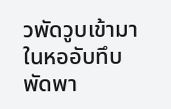วพัดวูบเข้ามาในหออับทึบ พัดพา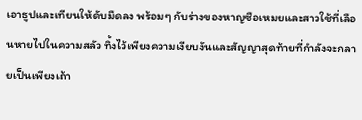เอาธูปและเทียนให้ดับมืดลง พร้อมๆ กับร่างของหาญซือเหมยและสาวใช้ที่เลือนหายไปในความสลัว ทิ้งไว้เพียงความเงียบงันและสัญญาสุดท้ายที่กำลังจะกลายเป็นเพียงเถ้า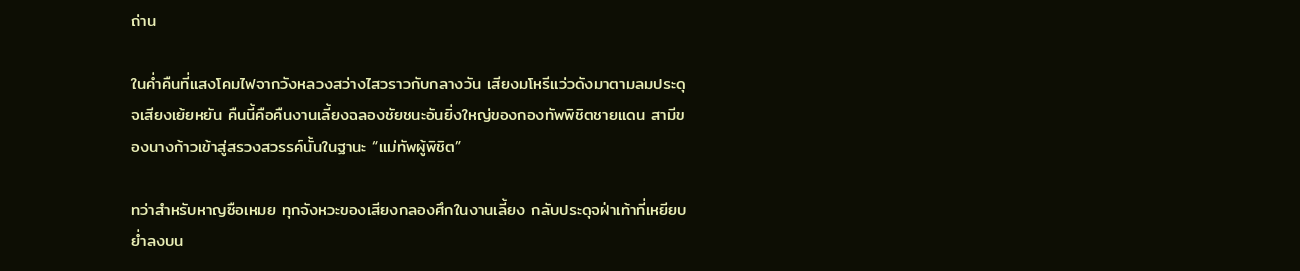ถ่าน

ในค่ำคืนที่แสงโคมไฟจากวังหลวงสว่างไสวราวกับกลางวัน เสียงมโหรีแว่วดังมาตามลมประดุจเสียงเย้ยหยัน คืนนี้คือคืนงานเลี้ยงฉลองชัยชนะอันยิ่งใหญ่ของกองทัพพิชิตชายแดน สามีของนางก้าวเข้าสู่สรวงสวรรค์นั้นในฐานะ “แม่ทัพผู้พิชิต”

ทว่าสำหรับหาญซือเหมย ทุกจังหวะของเสียงกลองศึกในงานเลี้ยง กลับประดุจฝ่าเท้าที่เหยียบย่ำลงบน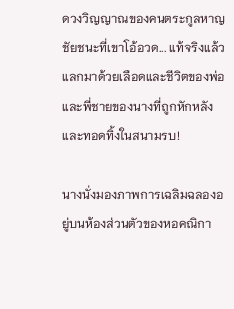ดวงวิญญาณของคนตระกูลหาญ ชัยชนะที่เขาโอ้อวด... แท้จริงแล้วแลกมาด้วยเลือดและชีวิตของพ่อและพี่ชายของนางที่ถูกหักหลังและทอดทิ้งในสนามรบ!

นางนั่งมองภาพการเฉลิมฉลองอยู่บนห้องส่วนตัวของหอคณิกา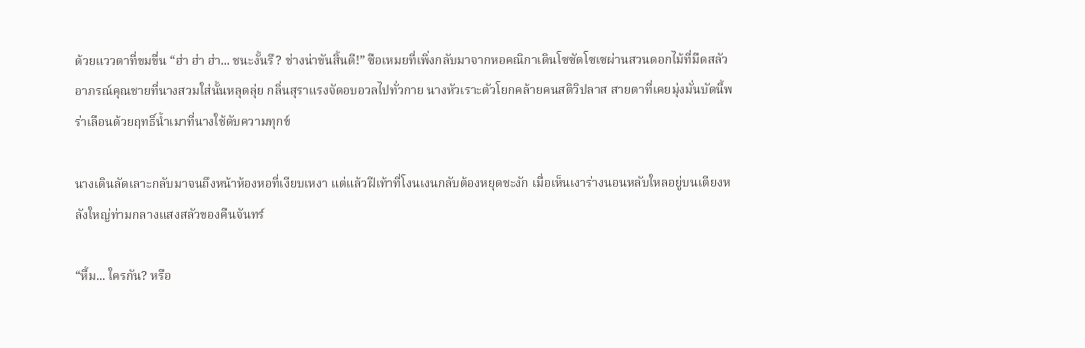ด้วยแววตาที่ขมขื่น “ฮ่า ฮ่า ฮ่า... ชนะงั้นรึ? ช่างน่าขันสิ้นดี!” ซือเหมยที่เพิ่งกลับมาจากหอคณิกาเดินโซซัดโซเซผ่านสวนดอกไม้ที่มืดสลัว อาภรณ์คุณชายที่นางสวมใส่นั้นหลุดลุ่ย กลิ่นสุราแรงจัดอบอวลไปทั่วกาย นางหัวเราะตัวโยกคล้ายคนสติวิปลาส สายตาที่เคยมุ่งมั่นบัดนี้พร่าเลือนด้วยฤทธิ์น้ำเมาที่นางใช้ดับความทุกข์

นางเดินลัดเลาะกลับมาจนถึงหน้าห้องหอที่เงียบเหงา แต่แล้วฝีเท้าที่โงนเงนกลับต้องหยุดชะงัก เมื่อเห็นเงาร่างนอนหลับใหลอยู่บนเตียงหลังใหญ่ท่ามกลางแสงสลัวของคืนจันทร์

“หื้ม... ใครกัน? หรือ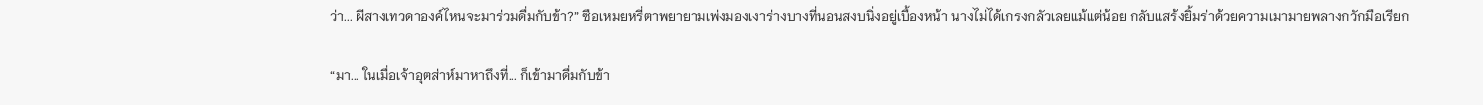ว่า... ผีสางเทวดาองค์ไหนจะมาร่วมดื่มกับข้า?” ซือเหมยหรี่ตาพยายามเพ่งมองเงาร่างบางที่นอนสงบนิ่งอยู่เบื้องหน้า นางไม่ได้เกรงกลัวเลยแม้แต่น้อย กลับแสร้งยิ้มร่าด้วยความเมามายพลางกวักมือเรียก

“มา... ในเมื่อเจ้าอุตส่าห์มาหาถึงที่... ก็เข้ามาดื่มกับข้า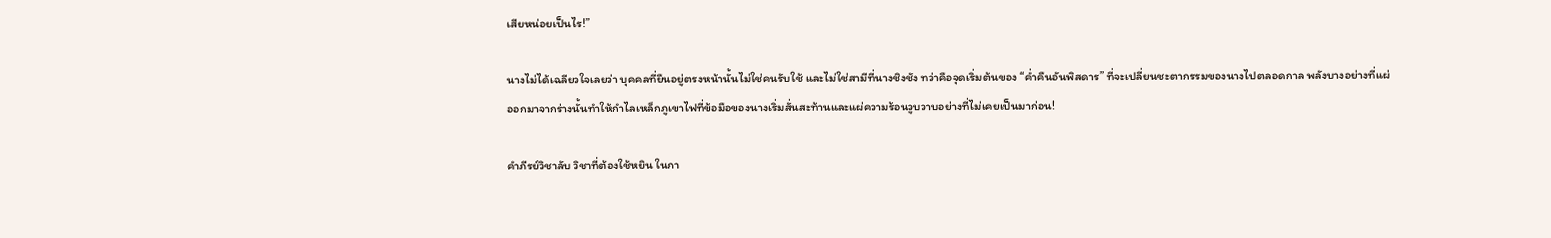เสียหน่อยเป็นไร!”

นางไม่ได้เฉลียวใจเลยว่า บุคคลที่ยืนอยู่ตรงหน้านั้นไม่ใช่คนรับใช้ และไม่ใช่สามีที่นางชิงชัง ทว่าคือจุดเริ่มต้นของ “ค่ำคืนอันพิสดาร” ที่จะเปลี่ยนชะตากรรมของนางไปตลอดกาล พลังบางอย่างที่แผ่ออกมาจากร่างนั้นทำให้กำไลเหล็กภูเขาไฟที่ข้อมือของนางเริ่มสั่นสะท้านและแผ่ความร้อนวูบวาบอย่างที่ไม่เคยเป็นมาก่อน!

คำภีรย์วิชาลับ วิชาที่ต้องใช้หยิน ในกา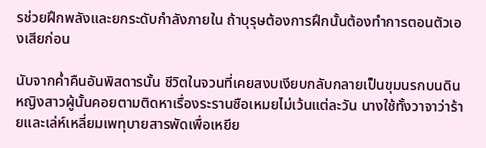รช่วยฝึกพลังและยกระดับกำลังภายใน ถ้าบุรุษต้องการฝึกนั้นต้องทำการตอนตัวเองเสียก่อน

นับจากค่ำคืนอันพิสดารนั้น ชีวิตในจวนที่เคยสงบเงียบกลับกลายเป็นขุมนรกบนดิน หญิงสาวผู้นั้นคอยตามติดหาเรื่องระรานซือเหมยไม่เว้นแต่ละวัน นางใช้ทั้งวาจาว่าร้ายและเล่ห์เหลี่ยมเพทุบายสารพัดเพื่อเหยีย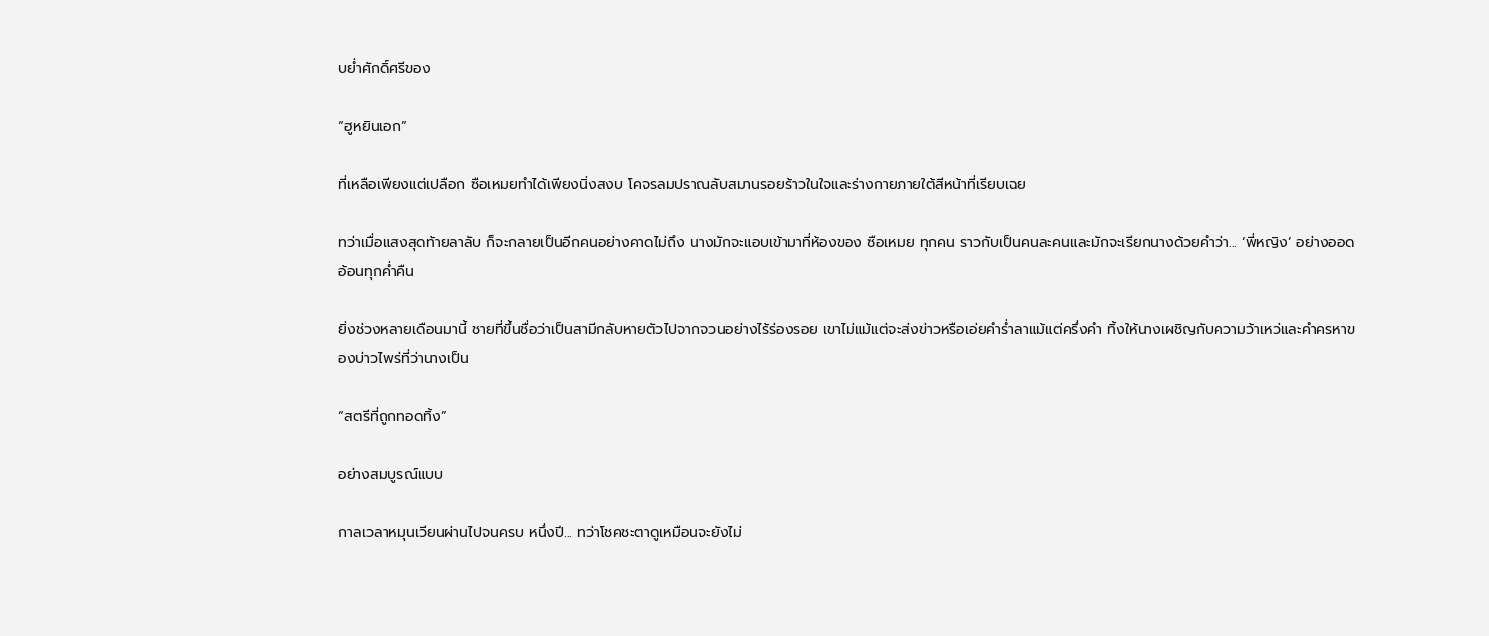บย่ำศักดิ์ศรีของ

“ฮูหยินเอก”

ที่เหลือเพียงแต่เปลือก ซือเหมยทำได้เพียงนิ่งสงบ โคจรลมปราณลับสมานรอยร้าวในใจและร่างกายภายใต้สีหน้าที่เรียบเฉย

ทว่าเมื่อแสงสุดท้ายลาลับ ก็จะกลายเป็นอีกคนอย่างคาดไม่ถึง นางมักจะแอบเข้ามาที่ห้องของ ซือเหมย ทุกคน ราวกับเป็นคนละคนและมักจะเรียกนางด้วยคำว่า... ‘พี่หญิง’ อย่างออดอ้อนทุกค่ำคืน

ยิ่งช่วงหลายเดือนมานี้ ชายที่ขึ้นชื่อว่าเป็นสามีกลับหายตัวไปจากจวนอย่างไร้ร่องรอย เขาไม่แม้แต่จะส่งข่าวหรือเอ่ยคำร่ำลาแม้แต่ครึ่งคำ ทิ้งให้นางเผชิญกับความว้าเหว่และคำครหาของบ่าวไพร่ที่ว่านางเป็น

“สตรีที่ถูกทอดทิ้ง”

อย่างสมบูรณ์แบบ

กาลเวลาหมุนเวียนผ่านไปจนครบ หนึ่งปี... ทว่าโชคชะตาดูเหมือนจะยังไม่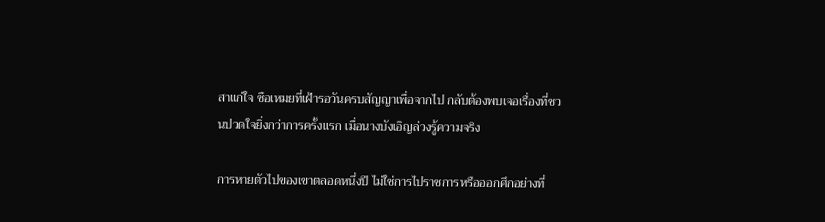สาแก่ใจ ซือเหมยที่เฝ้ารอวันครบสัญญาเพื่อจากไป กลับต้องพบเจอเรื่องที่ชวนปวดใจยิ่งกว่าการครั้งแรก เมื่อนางบังเอิญล่วงรู้ความจริง

การหายตัวไปของเขาตลอดหนึ่งปี ไม่ใช่การไปราชการหรือออกศึกอย่างที่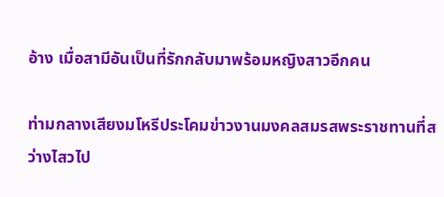อ้าง เมื่อสามีอันเป็นที่รักกลับมาพร้อมหญิงสาวอีกคน

ท่ามกลางเสียงมโหรีประโคมข่าวงานมงคลสมรสพระราชทานที่สว่างไสวไป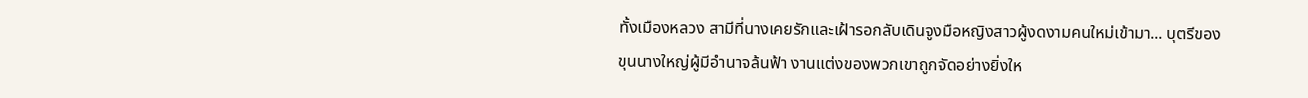ทั้งเมืองหลวง สามีที่นางเคยรักและเฝ้ารอกลับเดินจูงมือหญิงสาวผู้งดงามคนใหม่เข้ามา... บุตรีของขุนนางใหญ่ผู้มีอำนาจล้นฟ้า งานแต่งของพวกเขาถูกจัดอย่างยิ่งให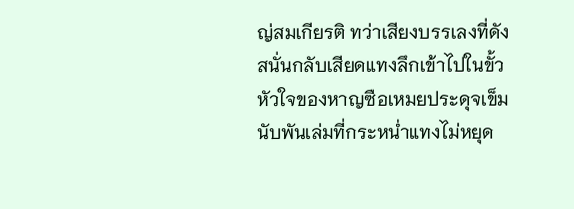ญ่สมเกียรติ ทว่าเสียงบรรเลงที่ดังสนั่นกลับเสียดแทงลึกเข้าไปในขั้วหัวใจของหาญซือเหมยประดุจเข็มนับพันเล่มที่กระหน่ำแทงไม่หยุด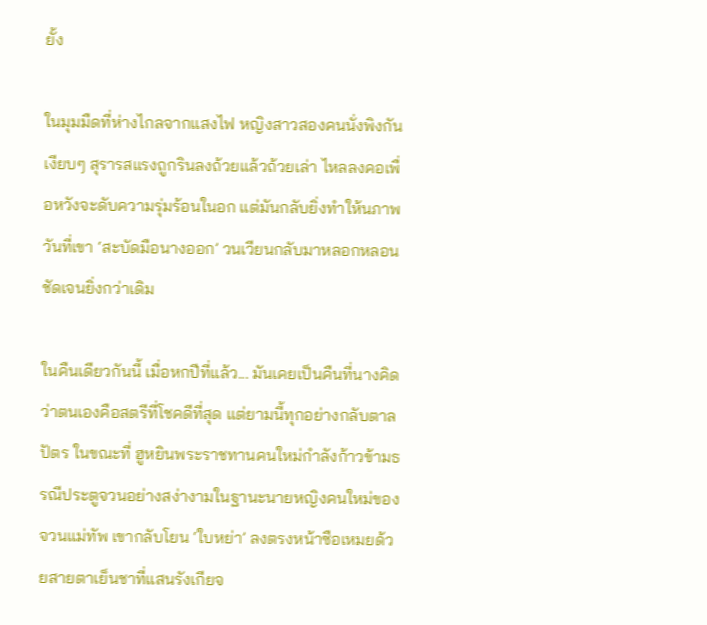ยั้ง

ในมุมมืดที่ห่างไกลจากแสงไฟ หญิงสาวสองคนนั่งพิงกันเงียบๆ สุรารสแรงถูกรินลงถ้วยแล้วถ้วยเล่า ไหลลงคอเพื่อหวังจะดับความรุ่มร้อนในอก แต่มันกลับยิ่งทำให้นภาพวันที่เขา ‘สะบัดมือนางออก’ วนเวียนกลับมาหลอกหลอนชัดเจนยิ่งกว่าเดิม

ในคืนเดียวกันนี้ เมื่อหกปีที่แล้ว... มันเคยเป็นคืนที่นางคิดว่าตนเองคือสตรีที่โชคดีที่สุด แต่ยามนี้ทุกอย่างกลับตาลปัตร ในขณะที่ ฮูหยินพระราชทานคนใหม่กำลังก้าวข้ามธรณีประตูจวนอย่างสง่างามในฐานะนายหญิงคนใหม่ของจวนแม่ทัพ เขากลับโยน ‘ใบหย่า’ ลงตรงหน้าซือเหมยด้วยสายตาเย็นชาที่แสนรังเกียจ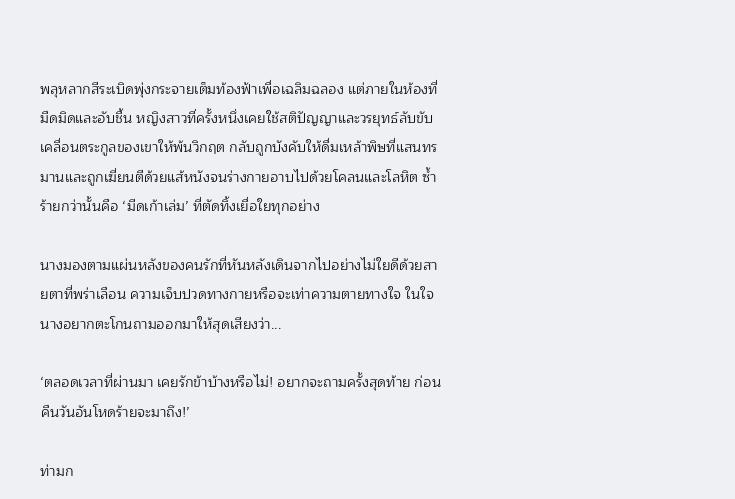พลุหลากสีระเบิดพุ่งกระจายเต็มท้องฟ้าเพื่อเฉลิมฉลอง แต่ภายในห้องที่มืดมิดและอับชื้น หญิงสาวที่ครั้งหนึ่งเคยใช้สติปัญญาและวรยุทธ์ลับขับเคลื่อนตระกูลของเขาให้พ้นวิกฤต กลับถูกบังคับให้ดื่มเหล้าพิษที่แสนทรมานและถูกเฆี่ยนตีด้วยแส้หนังจนร่างกายอาบไปด้วยโคลนและโลหิต ซ้ำร้ายกว่านั้นคือ ‘มีดเก้าเล่ม’ ที่ตัดทิ้งเยื่อใยทุกอย่าง

นางมองตามแผ่นหลังของคนรักที่หันหลังเดินจากไปอย่างไม่ใยดีด้วยสายตาที่พร่าเลือน ความเจ็บปวดทางกายหรือจะเท่าความตายทางใจ ในใจนางอยากตะโกนถามออกมาให้สุดเสียงว่า...

‘ตลอดเวลาที่ผ่านมา เคยรักข้าบ้างหรือไม่! อยากจะถามครั้งสุดท้าย ก่อนคืนวันอันโหดร้ายจะมาถึง!’

ท่ามก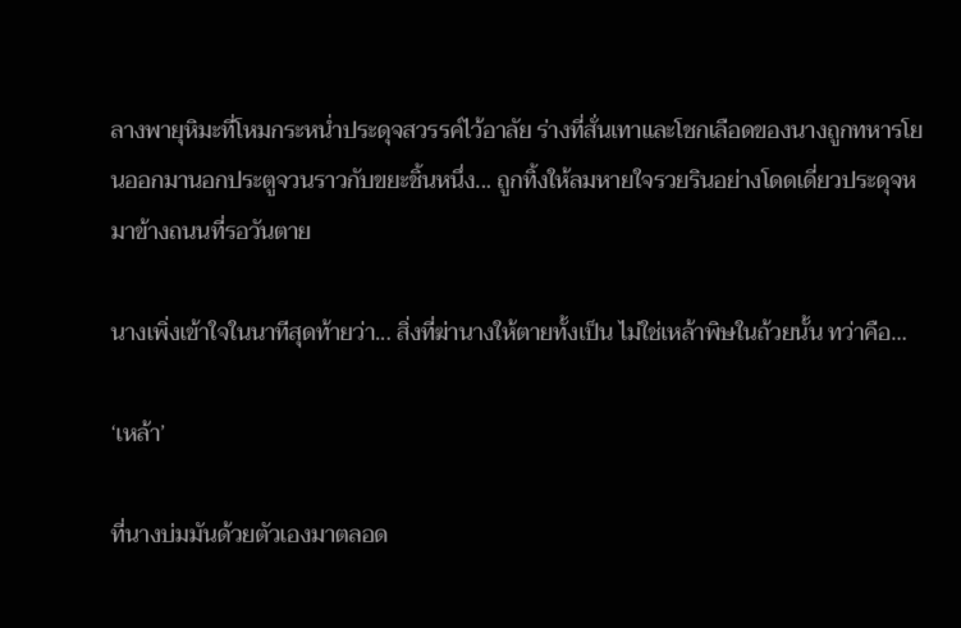ลางพายุหิมะที่โหมกระหน่ำประดุจสวรรค์ไว้อาลัย ร่างที่สั่นเทาและโชกเลือดของนางถูกทหารโยนออกมานอกประตูจวนราวกับขยะชิ้นหนึ่ง... ถูกทิ้งให้ลมหายใจรวยรินอย่างโดดเดี่ยวประดุจหมาข้างถนนที่รอวันตาย

นางเพิ่งเข้าใจในนาทีสุดท้ายว่า... สิ่งที่ฆ่านางให้ตายทั้งเป็น ไม่ใช่เหล้าพิษในถ้วยนั้น ทว่าคือ…

‘เหล้า’

ที่นางบ่มมันด้วยตัวเองมาตลอด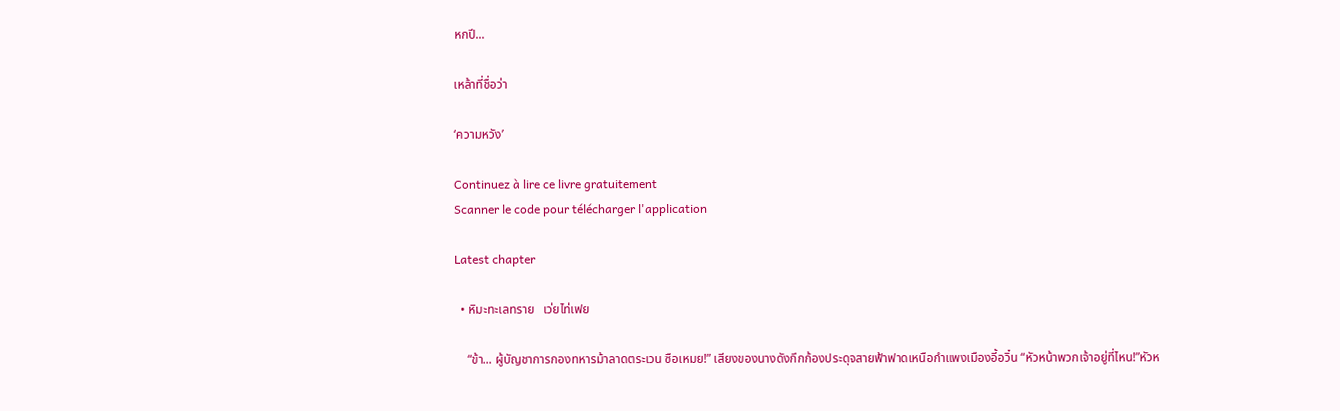หกปี...

เหล้าที่ชื่อว่า

‘ความหวัง’

Continuez à lire ce livre gratuitement
Scanner le code pour télécharger l'application

Latest chapter

  • หิมะทะเลทราย   เว่ยไท่เฟย

    “ข้า... ผู้บัญชาการกองทหารม้าลาดตระเวน ซือเหมย!” เสียงของนางดังกึกก้องประดุจสายฟ้าฟาดเหนือกำแพงเมืองอี้อวิ๋น “หัวหน้าพวกเจ้าอยู่ที่ไหน!”หัวห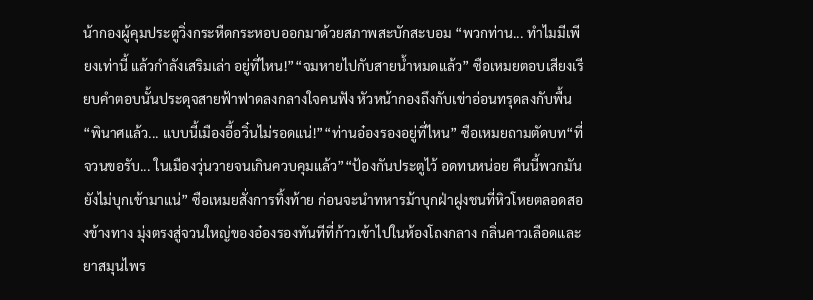น้ากองผู้คุมประตูวิ่งกระหืดกระหอบออกมาด้วยสภาพสะบักสะบอม “พวกท่าน... ทำไมมีเพียงเท่านี้ แล้วกำลังเสริมเล่า อยู่ที่ไหน!”“จมหายไปกับสายน้ำหมดแล้ว” ซือเหมยตอบเสียงเรียบคำตอบนั้นประดุจสายฟ้าฟาดลงกลางใจคนฟัง หัวหน้ากองถึงกับเข่าอ่อนทรุดลงกับพื้น “พินาศแล้ว... แบบนี้เมืองอี้อวิ๋นไม่รอดแน่!”“ท่านอ๋องรองอยู่ที่ไหน” ซือเหมยถามตัดบท“ที่จวนขอรับ... ในเมืองวุ่นวายจนเกินควบคุมแล้ว”“ป้องกันประตูไว้ อดทนหน่อย คืนนี้พวกมันยังไม่บุกเข้ามาแน่” ซือเหมยสั่งการทิ้งท้าย ก่อนจะนำทหารม้าบุกฝ่าฝูงชนที่หิวโหยตลอดสองข้างทาง มุ่งตรงสู่จวนใหญ่ของอ๋องรองทันทีที่ก้าวเข้าไปในห้องโถงกลาง กลิ่นคาวเลือดและยาสมุนไพร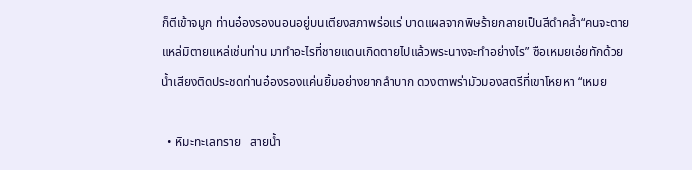ก็ตีเข้าจมูก ท่านอ๋องรองนอนอยู่บนเตียงสภาพร่อแร่ บาดแผลจากพิษร้ายกลายเป็นสีดำคล้ำ“คนจะตายแหล่มิตายแหล่เช่นท่าน มาทำอะไรที่ชายแดนเกิดตายไปแล้วพระนางจะทำอย่างไร” ซือเหมยเอ่ยทักด้วยน้ำเสียงติดประชดท่านอ๋องรองแค่นยิ้มอย่างยากลำบาก ดวงตาพร่ามัวมองสตรีที่เขาโหยหา “เหมย

  • หิมะทะเลทราย   สายน้ำ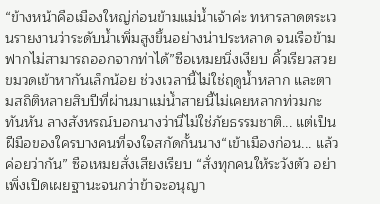“ข้างหน้าคือเมืองใหญ่ก่อนข้ามแม่น้ำเจ้าค่ะ ทหารลาดตระเวนรายงานว่าระดับน้ำเพิ่มสูงขึ้นอย่างน่าประหลาด จนเรือข้ามฟากไม่สามารถออกจากท่าได้”ซือเหมยนิ่งเงียบ คิ้วเรียวสวยขมวดเข้าหากันเล็กน้อย ช่วงเวลานี้ไม่ใช่ฤดูน้ำหลาก และตามสถิติหลายสิบปีที่ผ่านมาแม่น้ำสายนี้ไม่เคยหลากท่วมกะทันหัน ลางสังหรณ์บอกนางว่านี่ไม่ใช่ภัยธรรมชาติ... แต่เป็นฝีมือของใครบางคนที่จงใจสกัดกั้นนาง“เข้าเมืองก่อน... แล้วค่อยว่ากัน” ซือเหมยสั่งเสียงเรียบ “สั่งทุกคนให้ระวังตัว อย่าเพิ่งเปิดเผยฐานะจนกว่าข้าจะอนุญา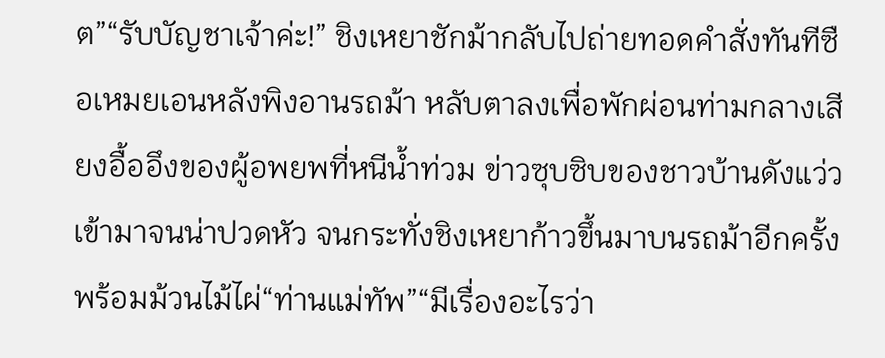ต”“รับบัญชาเจ้าค่ะ!” ชิงเหยาชักม้ากลับไปถ่ายทอดคำสั่งทันทีซือเหมยเอนหลังพิงอานรถม้า หลับตาลงเพื่อพักผ่อนท่ามกลางเสียงอื้ออึงของผู้อพยพที่หนีน้ำท่วม ข่าวซุบซิบของชาวบ้านดังแว่วเข้ามาจนน่าปวดหัว จนกระทั่งชิงเหยาก้าวขึ้นมาบนรถม้าอีกครั้งพร้อมม้วนไม้ไผ่“ท่านแม่ทัพ”“มีเรื่องอะไรว่า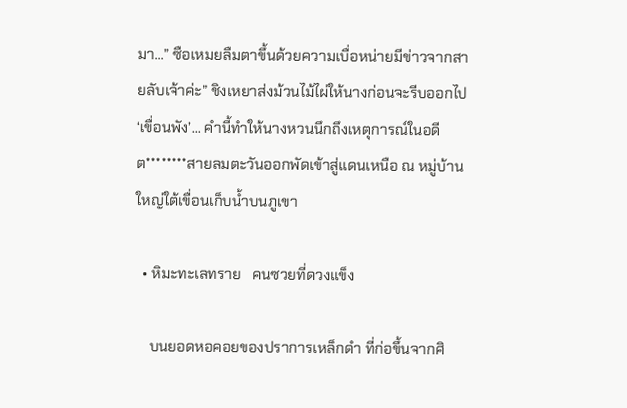มา...” ซือเหมยลืมตาขึ้นด้วยความเบื่อหน่ายมีข่าวจากสายลับเจ้าค่ะ” ชิงเหยาส่งม้วนไม้ไผ่ให้นางก่อนจะรีบออกไป‘เขื่อนพัง’... คำนี้ทำให้นางหวนนึกถึงเหตุการณ์ในอดีต********สายลมตะวันออกพัดเข้าสู่แดนเหนือ ณ หมู่บ้านใหญ่ใต้เขื่อนเก็บน้ำบนภูเขา

  • หิมะทะเลทราย   คนซวยที่ดวงแข็ง

    บนยอดหอคอยของปราการเหล็กดำ ที่ก่อขึ้นจากศิ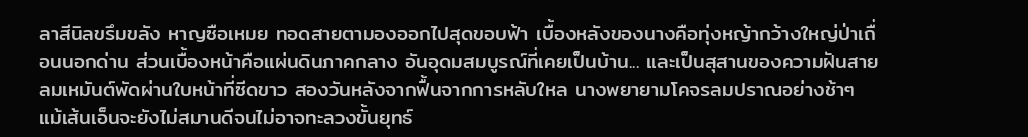ลาสีนิลขรึมขลัง หาญซือเหมย ทอดสายตามองออกไปสุดขอบฟ้า เบื้องหลังของนางคือทุ่งหญ้ากว้างใหญ่ป่าเถื่อนนอกด่าน ส่วนเบื้องหน้าคือแผ่นดินภาคกลาง อันอุดมสมบูรณ์ที่เคยเป็นบ้าน... และเป็นสุสานของความฝันสายลมเหมันต์พัดผ่านใบหน้าที่ซีดขาว สองวันหลังจากฟื้นจากการหลับใหล นางพยายามโคจรลมปราณอย่างช้าๆ แม้เส้นเอ็นจะยังไม่สมานดีจนไม่อาจทะลวงขั้นยุทธ์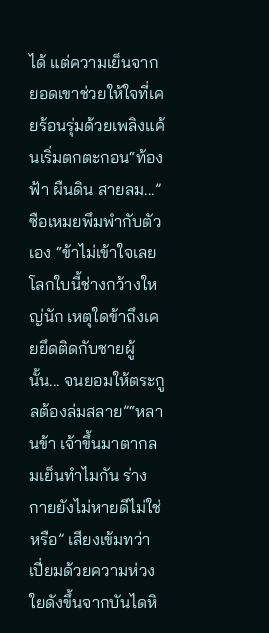ได้ แต่ความเย็นจากยอดเขาช่วยให้ใจที่เคยร้อนรุ่มด้วยเพลิงแค้นเริ่มตกตะกอน“ท้องฟ้า ผืนดิน สายลม...” ซือเหมยพึมพำกับตัวเอง “ข้าไม่เข้าใจเลย โลกใบนี้ช่างกว้างใหญ่นัก เหตุใดข้าถึงเคยยึดติดกับชายผู้นั้น... จนยอมให้ตระกูลต้องล่มสลาย”“หลานข้า เจ้าขึ้นมาตากลมเย็นทำไมกัน ร่างกายยังไม่หายดีไม่ใช่หรือ” เสียงเข้มทว่าเปี่ยมด้วยความห่วงใยดังขึ้นจากบันไดหิ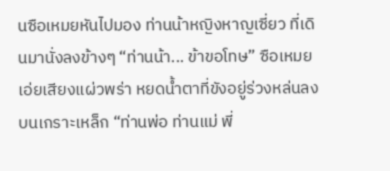นซือเหมยหันไปมอง ท่านน้าหญิงหาญเซี่ยว ที่เดินมานั่งลงข้างๆ “ท่านน้า... ข้าขอโทษ” ซือเหมยเอ่ยเสียงแผ่วพร่า หยดน้ำตาที่ขังอยู่ร่วงหล่นลงบนเกราะเหล็ก “ท่านพ่อ ท่านแม่ พี่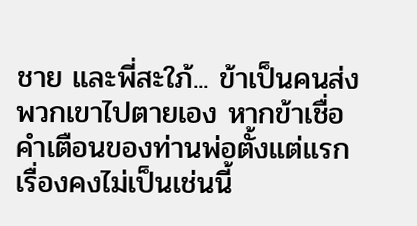ชาย และพี่สะใภ้... ข้าเป็นคนส่งพวกเขาไปตายเอง หากข้าเชื่อคำเตือนของท่านพ่อตั้งแต่แรก เรื่องคงไม่เป็นเช่นนี้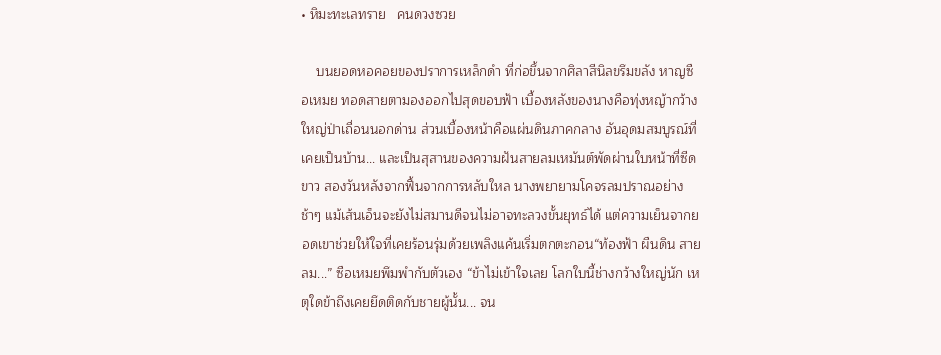• หิมะทะเลทราย   คนดวงซวย

    บนยอดหอคอยของปราการเหล็กดำ ที่ก่อขึ้นจากศิลาสีนิลขรึมขลัง หาญซือเหมย ทอดสายตามองออกไปสุดขอบฟ้า เบื้องหลังของนางคือทุ่งหญ้ากว้างใหญ่ป่าเถื่อนนอกด่าน ส่วนเบื้องหน้าคือแผ่นดินภาคกลาง อันอุดมสมบูรณ์ที่เคยเป็นบ้าน... และเป็นสุสานของความฝันสายลมเหมันต์พัดผ่านใบหน้าที่ซีดขาว สองวันหลังจากฟื้นจากการหลับใหล นางพยายามโคจรลมปราณอย่างช้าๆ แม้เส้นเอ็นจะยังไม่สมานดีจนไม่อาจทะลวงขั้นยุทธ์ได้ แต่ความเย็นจากยอดเขาช่วยให้ใจที่เคยร้อนรุ่มด้วยเพลิงแค้นเริ่มตกตะกอน“ท้องฟ้า ผืนดิน สายลม...” ซือเหมยพึมพำกับตัวเอง “ข้าไม่เข้าใจเลย โลกใบนี้ช่างกว้างใหญ่นัก เหตุใดข้าถึงเคยยึดติดกับชายผู้นั้น... จน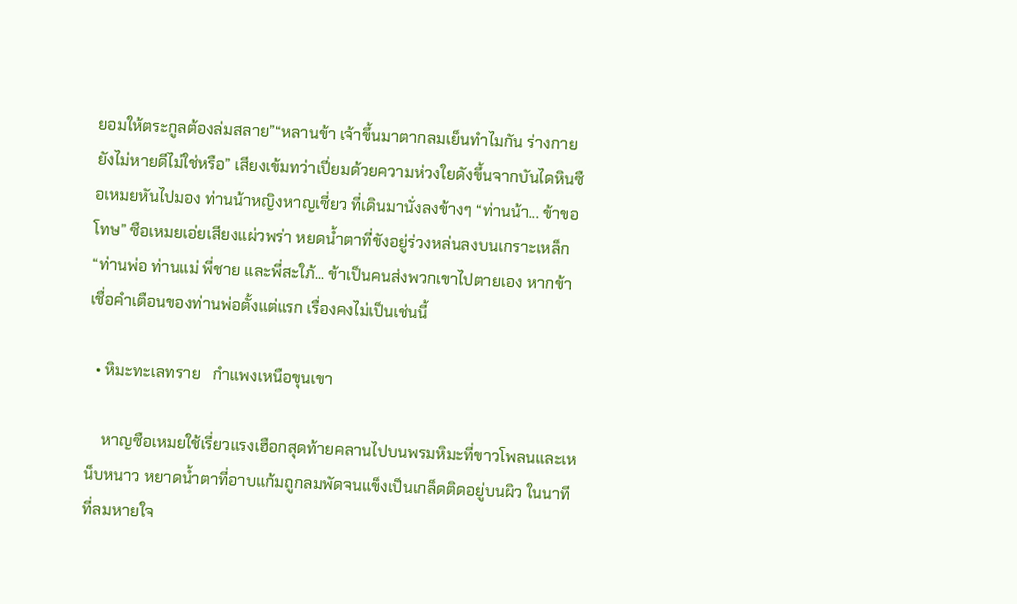ยอมให้ตระกูลต้องล่มสลาย”“หลานข้า เจ้าขึ้นมาตากลมเย็นทำไมกัน ร่างกายยังไม่หายดีไม่ใช่หรือ” เสียงเข้มทว่าเปี่ยมด้วยความห่วงใยดังขึ้นจากบันไดหินซือเหมยหันไปมอง ท่านน้าหญิงหาญเซี่ยว ที่เดินมานั่งลงข้างๆ “ท่านน้า... ข้าขอโทษ” ซือเหมยเอ่ยเสียงแผ่วพร่า หยดน้ำตาที่ขังอยู่ร่วงหล่นลงบนเกราะเหล็ก “ท่านพ่อ ท่านแม่ พี่ชาย และพี่สะใภ้... ข้าเป็นคนส่งพวกเขาไปตายเอง หากข้าเชื่อคำเตือนของท่านพ่อตั้งแต่แรก เรื่องคงไม่เป็นเช่นนี้

  • หิมะทะเลทราย   กำแพงเหนือขุนเขา

    หาญซือเหมยใช้เรี่ยวแรงเฮือกสุดท้ายคลานไปบนพรมหิมะที่ขาวโพลนและเหน็บหนาว หยาดน้ำตาที่อาบแก้มถูกลมพัดจนแข็งเป็นเกล็ดติดอยู่บนผิว ในนาทีที่ลมหายใจ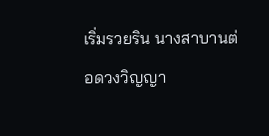เริ่มรวยริน นางสาบานต่อดวงวิญญา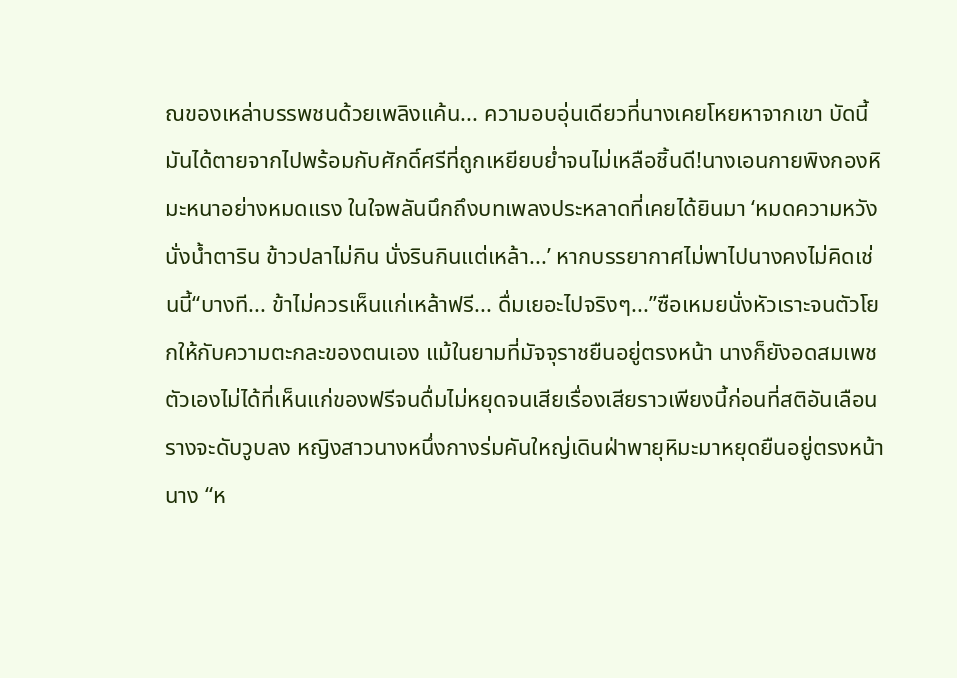ณของเหล่าบรรพชนด้วยเพลิงแค้น... ความอบอุ่นเดียวที่นางเคยโหยหาจากเขา บัดนี้มันได้ตายจากไปพร้อมกับศักดิ์ศรีที่ถูกเหยียบย่ำจนไม่เหลือชิ้นดี!นางเอนกายพิงกองหิมะหนาอย่างหมดแรง ในใจพลันนึกถึงบทเพลงประหลาดที่เคยได้ยินมา ‘หมดความหวังนั่งน้ำตาริน ข้าวปลาไม่กิน นั่งรินกินแต่เหล้า...’ หากบรรยากาศไม่พาไปนางคงไม่คิดเช่นนี้“บางที... ข้าไม่ควรเห็นแก่เหล้าฟรี... ดื่มเยอะไปจริงๆ...”ซือเหมยนั่งหัวเราะจนตัวโยกให้กับความตะกละของตนเอง แม้ในยามที่มัจจุราชยืนอยู่ตรงหน้า นางก็ยังอดสมเพชตัวเองไม่ได้ที่เห็นแก่ของฟรีจนดื่มไม่หยุดจนเสียเรื่องเสียราวเพียงนี้ก่อนที่สติอันเลือนรางจะดับวูบลง หญิงสาวนางหนึ่งกางร่มคันใหญ่เดินฝ่าพายุหิมะมาหยุดยืนอยู่ตรงหน้านาง “ห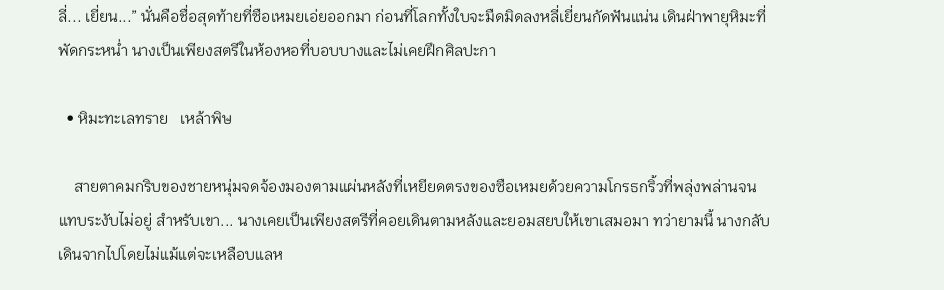ลี่... เยี่ยน...” นั่นคือชื่อสุดท้ายที่ซือเหมยเอ่ยออกมา ก่อนที่โลกทั้งใบจะมืดมิดลงหลี่เยี่ยนกัดฟันแน่น เดินฝ่าพายุหิมะที่พัดกระหน่ำ นางเป็นเพียงสตรีในห้องหอที่บอบบางและไม่เคยฝึกศิลปะกา

  • หิมะทะเลทราย   เหล้าพิษ

    สายตาคมกริบของชายหนุ่มจดจ้องมองตามแผ่นหลังที่เหยียดตรงของซือเหมยด้วยความโกรธกริ้วที่พลุ่งพล่านจนแทบระงับไม่อยู่ สำหรับเขา... นางเคยเป็นเพียงสตรีที่คอยเดินตามหลังและยอมสยบให้เขาเสมอมา ทว่ายามนี้ นางกลับเดินจากไปโดยไม่แม้แต่จะเหลือบแลห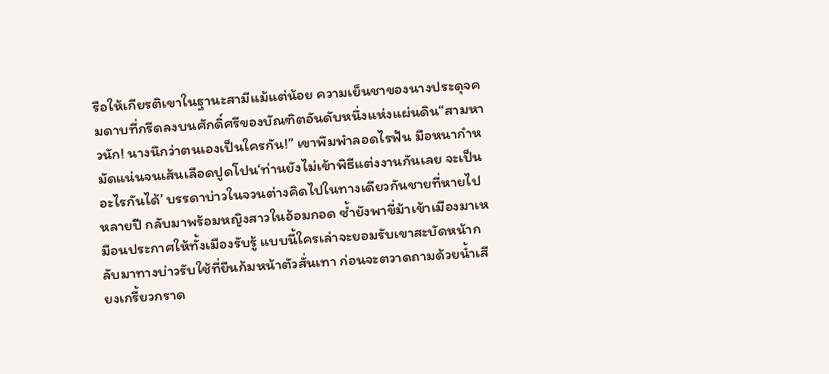รือให้เกียรติเขาในฐานะสามีแม้แต่น้อย ความเย็นชาของนางประดุจคมดาบที่กรีดลงบนศักดิ์ศรีของบัณฑิตอันดับหนึ่งแห่งแผ่นดิน“สามหาวนัก! นางนึกว่าตนเองเป็นใครกัน!” เขาพึมพำลอดไรฟัน มือหนากำหมัดแน่นจนเส้นเลือดปูดโปน‘ท่านยังไม่เข้าพิธีแต่งงานกันเลย จะเป็นอะไรกันได้’ บรรดาบ่าวในจวนต่างคิดไปในทางเดียวกันชายที่หายไปหลายปี กลับมาพร้อมหญิงสาวในอ้อมกอด ซ้ำยังพาขี่ม้าเข้าเมืองมาเหมือนประกาศให้ทั้งเมืองรับรู้ แบบนี้ใครเล่าจะยอมรับเขาสะบัดหน้ากลับมาทางบ่าวรับใช้ที่ยืนก้มหน้าตัวสั่นเทา ก่อนจะตวาดถามด้วยน้ำเสียงเกรี้ยวกราด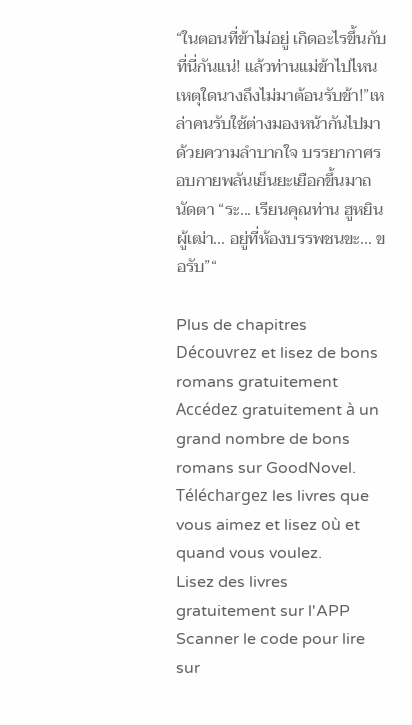“ในตอนที่ข้าไม่อยู่ เกิดอะไรขึ้นกับที่นี่กันแน่! แล้วท่านแม่ข้าไปไหน เหตุใดนางถึงไม่มาต้อนรับข้า!”เหล่าคนรับใช้ต่างมองหน้ากันไปมาด้วยความลำบากใจ บรรยากาศรอบกายพลันเย็นยะเยือกขึ้นมาถนัดตา “ระ... เรียนคุณท่าน ฮูหยินผู้เฒ่า... อยู่ที่ห้องบรรพชนขะ... ขอรับ”“

Plus de chapitres
Découvrez et lisez de bons romans gratuitement
Accédez gratuitement à un grand nombre de bons romans sur GoodNovel. Téléchargez les livres que vous aimez et lisez où et quand vous voulez.
Lisez des livres gratuitement sur l'APP
Scanner le code pour lire sur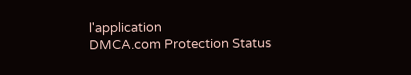l'application
DMCA.com Protection Status